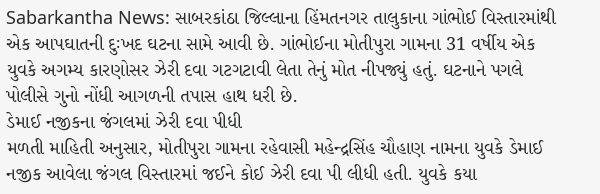Sabarkantha News: સાબરકાંઠા જિલ્લાના હિંમતનગર તાલુકાના ગાંભોઈ વિસ્તારમાંથી એક આપઘાતની દુઃખદ ઘટના સામે આવી છે. ગાંભોઈના મોતીપુરા ગામના 31 વર્ષીય એક યુવકે અગમ્ય કારણોસર ઝેરી દવા ગટગટાવી લેતા તેનું મોત નીપજ્યું હતું. ઘટનાને પગલે પોલીસે ગુનો નોંધી આગળની તપાસ હાથ ધરી છે.
ડેમાઈ નજીકના જંગલમાં ઝેરી દવા પીધી
મળતી માહિતી અનુસાર, મોતીપુરા ગામના રહેવાસી મહેન્દ્રસિંહ ચૌહાણ નામના યુવકે ડેમાઈ નજીક આવેલા જંગલ વિસ્તારમાં જઈને કોઈ ઝેરી દવા પી લીધી હતી. યુવકે કયા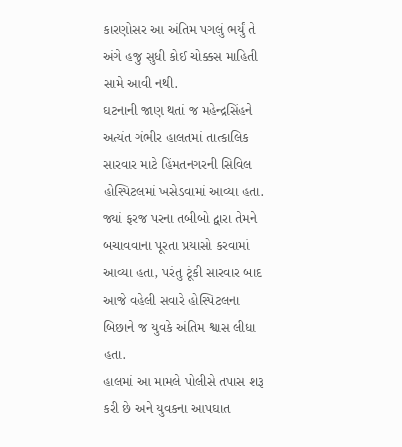કારણોસર આ અંતિમ પગલું ભર્યું તે અંગે હજુ સુધી કોઈ ચોક્કસ માહિતી સામે આવી નથી.
ઘટનાની જાણ થતાં જ મહેન્દ્રસિંહને અત્યંત ગંભીર હાલતમાં તાત્કાલિક સારવાર માટે હિંમતનગરની સિવિલ હોસ્પિટલમાં ખસેડવામાં આવ્યા હતા. જ્યાં ફરજ પરના તબીબો દ્વારા તેમને બચાવવાના પૂરતા પ્રયાસો કરવામાં આવ્યા હતા, પરંતુ ટૂંકી સારવાર બાદ આજે વહેલી સવારે હોસ્પિટલના બિછાને જ યુવકે અંતિમ શ્વાસ લીધા હતા.
હાલમાં આ મામલે પોલીસે તપાસ શરૂ કરી છે અને યુવકના આપઘાત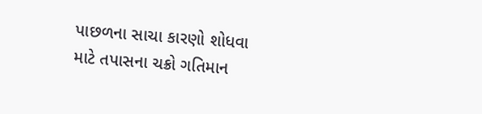પાછળના સાચા કારણો શોધવા માટે તપાસના ચક્રો ગતિમાન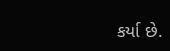કર્યા છે.